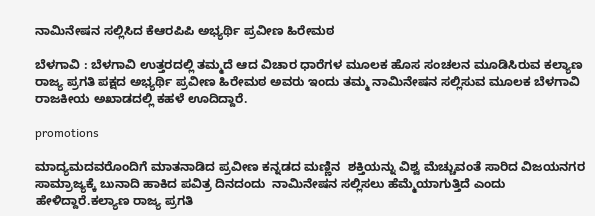ನಾಮಿನೇಷನ ಸಲ್ಲಿಸಿದ ಕೆಆರಪಿಪಿ ಅಭ್ಯರ್ಥಿ ಪ್ರವೀಣ ಹಿರೇಮಠ

ಬೆಳಗಾವಿ : ಬೆಳಗಾವಿ ಉತ್ತರದಲ್ಲಿ ತಮ್ಮದೆ ಆದ ವಿಚಾರ ಧಾರೆಗಳ ಮೂಲಕ ಹೊಸ ಸಂಚಲನ ಮೂಡಿಸಿರುವ ಕಲ್ಯಾಣ ರಾಜ್ಯ ಪ್ರಗತಿ ಪಕ್ಷದ ಅಭ್ಯರ್ಥಿ ಪ್ರವೀಣ ಹಿರೇಮಠ ಅವರು ಇಂದು ತಮ್ಮ ನಾಮಿನೇಷನ ಸಲ್ಲಿಸುವ ಮೂಲಕ ಬೆಳಗಾವಿ ರಾಜಕೀಯ ಅಖಾಡದಲ್ಲಿ ಕಹಳೆ ಊದಿದ್ದಾರೆ.

promotions

ಮಾದ್ಯಮದವರೊಂದಿಗೆ ಮಾತನಾಡಿದ ಪ್ರವೀಣ ಕನ್ನಡದ ಮಣ್ಣಿನ  ಶಕ್ತಿಯನ್ನು ವಿಶ್ವ ಮೆಚ್ಚುವಂತೆ ಸಾರಿದ ವಿಜಯನಗರ ಸಾಮ್ರಾಜ್ಯಕ್ಕೆ ಬುನಾದಿ ಹಾಕಿದ ಪವಿತ್ರ ದಿನದಂದು  ನಾಮಿನೇಷನ ಸಲ್ಲಿಸಲು ಹೆಮ್ಮೆಯಾಗುತ್ತಿದೆ ಎಂದು ಹೇಳಿದ್ದಾರೆ.ಕಲ್ಯಾಣ ರಾಜ್ಯ ಪ್ರಗತಿ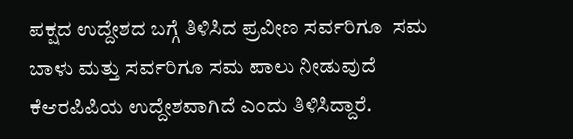ಪಕ್ಷದ ಉದ್ದೇಶದ ಬಗ್ಗೆ ತಿಳಿಸಿದ ಪ್ರವೀಣ ಸರ್ವರಿಗೂ  ಸಮ ಬಾಳು ಮತ್ತು ಸರ್ವರಿಗೂ ಸಮ ಪಾಲು ನೀಡುವುದೆ ಕೆಆರಪಿಪಿಯ ಉದ್ದೇಶವಾಗಿದೆ ಎಂದು ತಿಳಿಸಿದ್ದಾರೆ.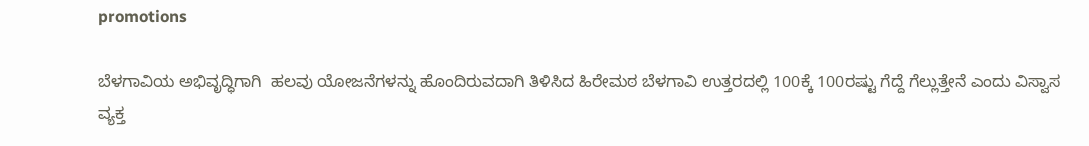promotions

ಬೆಳಗಾವಿಯ ಅಭಿವೃದ್ಧಿಗಾಗಿ  ಹಲವು ಯೋಜನೆಗಳನ್ನು ಹೊಂದಿರುವದಾಗಿ ತಿಳಿಸಿದ ಹಿರೇಮಠ ಬೆಳಗಾವಿ ಉತ್ತರದಲ್ಲಿ 100ಕ್ಕೆ 100ರಷ್ಟು ಗೆದ್ದೆ ಗೆಲ್ಲುತ್ತೇನೆ ಎಂದು ವಿಸ್ವಾಸ ವ್ಯಕ್ತ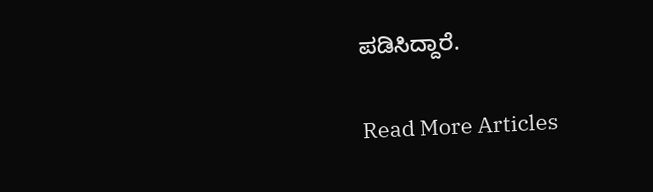ಪಡಿಸಿದ್ದಾರೆ.

Read More Articles